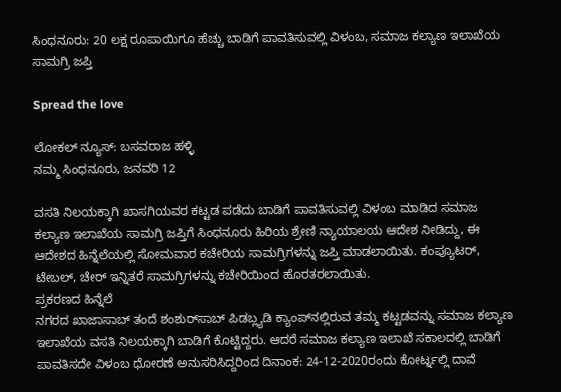ಸಿಂಧನೂರು: 20 ಲಕ್ಷ ರೂಪಾಯಿಗೂ ಹೆಚ್ಚು ಬಾಡಿಗೆ ಪಾವತಿಸುವಲ್ಲಿ ವಿಳಂಬ, ಸಮಾಜ ಕಲ್ಯಾಣ ಇಲಾಖೆಯ ಸಾಮಗ್ರಿ ಜಪ್ತಿ

Spread the love

ಲೋಕಲ್ ನ್ಯೂಸ್: ಬಸವರಾಜ ಹಳ್ಳಿ
ನಮ್ಮ ಸಿಂಧನೂರು, ಜನವರಿ 12

ವಸತಿ ನಿಲಯಕ್ಕಾಗಿ ಖಾಸಗಿಯವರ ಕಟ್ಟಡ ಪಡೆದು ಬಾಡಿಗೆ ಪಾವತಿಸುವಲ್ಲಿ ವಿಳಂಬ ಮಾಡಿದ ಸಮಾಜ ಕಲ್ಯಾಣ ಇಲಾಖೆಯ ಸಾಮಗ್ರಿ ಜಪ್ತಿಗೆ ಸಿಂಧನೂರು ಹಿರಿಯ ಶ್ರೇಣಿ ನ್ಯಾಯಾಲಯ ಆದೇಶ ನೀಡಿದ್ದು, ಈ ಆದೇಶದ ಹಿನ್ನೆಲೆಯಲ್ಲಿ ಸೋಮವಾರ ಕಚೇರಿಯ ಸಾಮಗ್ರಿಗಳನ್ನು ಜಪ್ತಿ ಮಾಡಲಾಯಿತು. ಕಂಪ್ಯೂಟರ್, ಟೇಬಲ್, ಚೇರ್‌ ಇನ್ನಿತರೆ ಸಾಮಗ್ರಿಗಳನ್ನು ಕಚೇರಿಯಿಂದ ಹೊರತರಲಾಯಿತು.
ಪ್ರಕರಣದ ಹಿನ್ನೆಲೆ
ನಗರದ ಖಾಜಾಸಾಬ್ ತಂದೆ ಶಂಶುರ್‌ಸಾಬ್ ಪಿಡಬ್ಲ್ಯಡಿ ಕ್ಯಾಂಪ್‌ನಲ್ಲಿರುವ ತಮ್ಮ ಕಟ್ಟಡವನ್ನು ಸಮಾಜ ಕಲ್ಯಾಣ ಇಲಾಖೆಯ ವಸತಿ ನಿಲಯಕ್ಕಾಗಿ ಬಾಡಿಗೆ ಕೊಟ್ಟಿದ್ದರು. ಆದರೆ ಸಮಾಜ ಕಲ್ಯಾಣ ಇಲಾಖೆ ಸಕಾಲದಲ್ಲಿ ಬಾಡಿಗೆ ಪಾವತಿಸದೇ ವಿಳಂಬ ಧೋರಣೆ ಅನುಸರಿಸಿದ್ದರಿಂದ ದಿನಾಂಕ: 24-12-2020ರಂದು ಕೋರ್ಟ್ನಲ್ಲಿ ದಾವೆ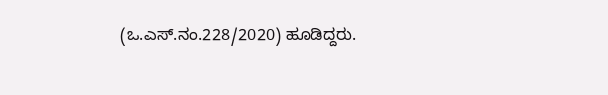(ಒ.ಎಸ್.ನಂ.228/2020) ಹೂಡಿದ್ದರು.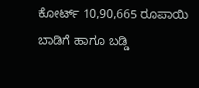ಕೋರ್ಟ್ 10,90,665 ರೂಪಾಯಿ ಬಾಡಿಗೆ ಹಾಗೂ ಬಡ್ಡಿ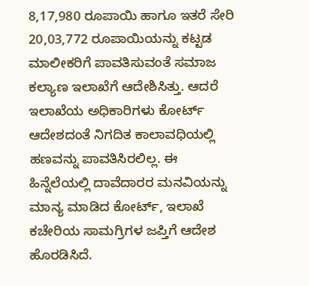8,17,980 ರೂಪಾಯಿ ಹಾಗೂ ಇತರೆ ಸೇರಿ 20,03,772 ರೂಪಾಯಿಯನ್ನು ಕಟ್ಟಡ ಮಾಲೀಕರಿಗೆ ಪಾವತಿಸುವಂತೆ ಸಮಾಜ ಕಲ್ಯಾಣ ಇಲಾಖೆಗೆ ಆದೇಶಿಸಿತ್ತು. ಆದರೆ ಇಲಾಖೆಯ ಅಧಿಕಾರಿಗಳು ಕೋರ್ಟ್ ಆದೇಶದಂತೆ ನಿಗದಿತ ಕಾಲಾವಧಿಯಲ್ಲಿ ಹಣವನ್ನು ಪಾವತಿಸಿರಲಿಲ್ಲ. ಈ ಹಿನ್ನೆಲೆಯಲ್ಲಿ ದಾವೆದಾರರ ಮನವಿಯನ್ನು ಮಾನ್ಯ ಮಾಡಿದ ಕೋರ್ಟ್, ಇಲಾಖೆ ಕಚೇರಿಯ ಸಾಮಗ್ರಿಗಳ ಜಪ್ತಿಗೆ ಆದೇಶ ಹೊರಡಿಸಿದೆ.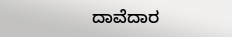ದಾವೆದಾರ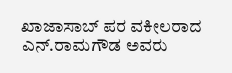ಖಾಜಾಸಾಬ್ ಪರ ವಕೀಲರಾದ ಎನ್.ರಾಮಗೌಡ ಅವರು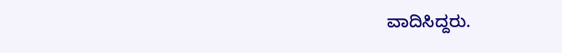ವಾದಿಸಿದ್ದರು.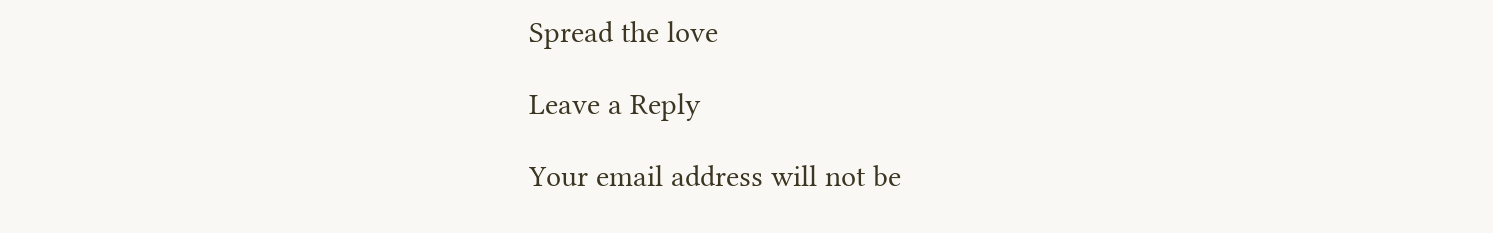Spread the love

Leave a Reply

Your email address will not be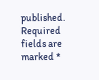published. Required fields are marked *